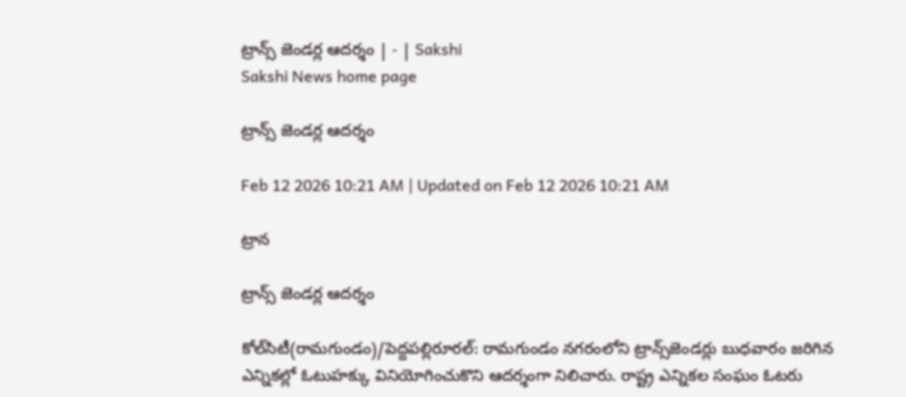ట్రాన్స్‌ జెండర్ల ఆదర్శం | - | Sakshi
Sakshi News home page

ట్రాన్స్‌ జెండర్ల ఆదర్శం

Feb 12 2026 10:21 AM | Updated on Feb 12 2026 10:21 AM

ట్రాన

ట్రాన్స్‌ జెండర్ల ఆదర్శం

కోల్‌సిటీ(రామగుండం)/పెద్దపల్లిరూరల్‌: రామగుండం నగరంలోని ట్రాన్స్‌జెండర్లు బుధవారం జరిగిన ఎన్నికల్లో ఓటుహక్కు వినియోగించుకొని ఆదర్శంగా నిలిచారు. రాష్ట్ర ఎన్నికల సంఘం ఓటరు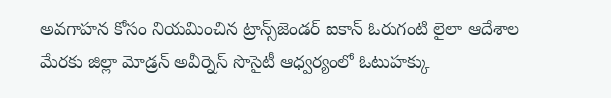అవగాహన కోసం నియమించిన ట్రాన్స్‌జెండర్‌ ఐకాన్‌ ఓరుగంటి లైలా ఆదేశాల మేరకు జిల్లా మోడ్రన్‌ అవీర్నెస్‌ సొసైటీ ఆధ్వర్యంలో ఓటుహక్కు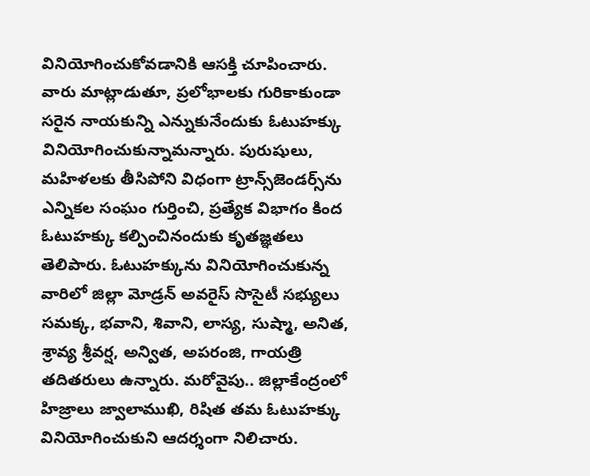వినియోగించుకోవడానికి ఆసక్తి చూపించారు. వారు మాట్లాడుతూ, ప్రలోభాలకు గురికాకుండా సరైన నాయకున్ని ఎన్నుకునేందుకు ఓటుహక్కు వినియోగించుకున్నామన్నారు. పురుషులు, మహిళలకు తీసిపోని విధంగా ట్రాన్స్‌జెండర్స్‌ను ఎన్నికల సంఘం గుర్తించి, ప్రత్యేక విభాగం కింద ఓటుహక్కు కల్పించినందుకు కృతజ్ఞతలు తెలిపారు. ఓటుహక్కును వినియోగించుకున్న వారిలో జిల్లా మోడ్రన్‌ అవరైస్‌ సొసైటీ సభ్యులు సమక్క, భవాని, శివాని, లాస్య, సుష్మా, అనిత, శ్రావ్య శ్రీవర్ష, అన్విత, అపరంజి, గాయత్రి తదితరులు ఉన్నారు. మరోవైపు.. జిల్లాకేంద్రంలో హిజ్రాలు జ్వాలాముఖి, రిషిత తమ ఓటుహక్కు వినియోగించుకుని ఆదర్శంగా నిలిచారు.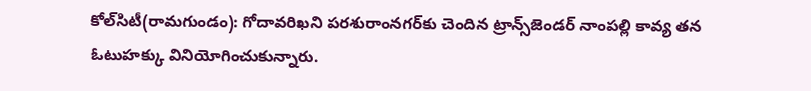కోల్‌సిటీ(రామగుండం): గోదావరిఖని పరశురాంనగర్‌కు చెందిన ట్రాన్స్‌జెండర్‌ నాంపల్లి కావ్య తన ఓటుహక్కు వినియోగించుకున్నారు.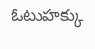ఓటుహక్కు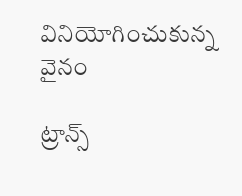వినియోగించుకున్న వైనం

ట్రాన్స్‌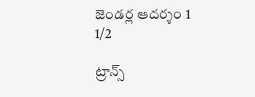జెండర్ల ఆదర్శం 1
1/2

ట్రాన్స్‌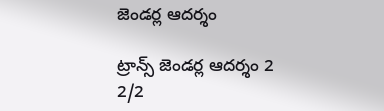జెండర్ల ఆదర్శం

ట్రాన్స్‌ జెండర్ల ఆదర్శం 2
2/2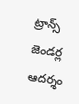ట్రాన్స్‌ జెండర్ల ఆదర్శం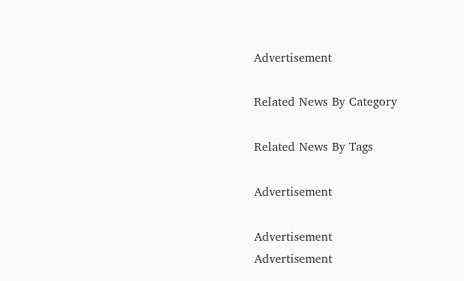Advertisement

Related News By Category

Related News By Tags

Advertisement

Advertisement
Advertisement